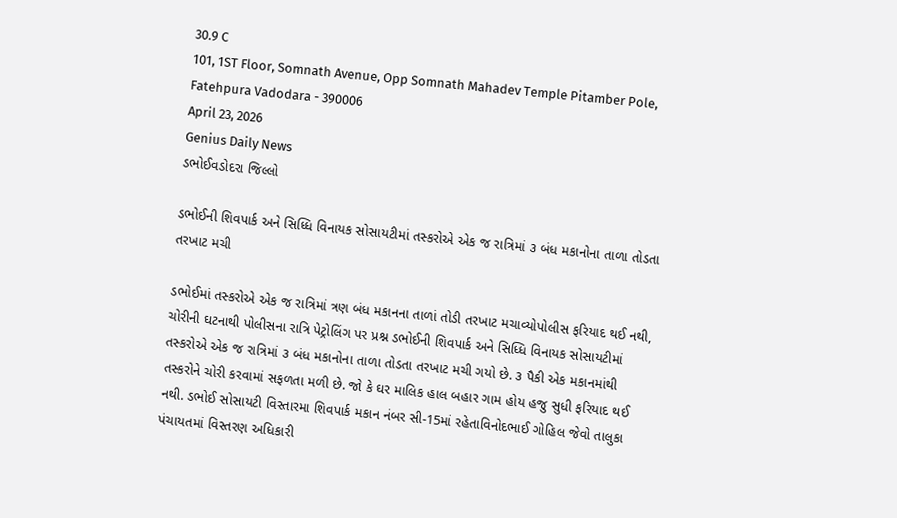30.9 C
101, 1ST Floor, Somnath Avenue, Opp Somnath Mahadev Temple Pitamber Pole, Fatehpura Vadodara - 390006
April 23, 2026
Genius Daily News
ડભોઈવડોદરા જિલ્લો

ડભોઈની શિવપાર્ક અને સિધ્ધિ વિનાયક સોસાયટીમાં તસ્કરોએ એક જ રાત્રિમાં ૩ બંધ મકાનોના તાળા તોડતા તરખાટ મચી

ડભોઈમાં તસ્કરોએ એક જ રાત્રિમાં ત્રણ બંધ મકાનના તાળાં તોડી તરખાટ મચાવ્યોપોલીસ ફરિયાદ થઈ નથી, ચોરીની ઘટનાથી પોલીસના રાત્રિ પેટ્રોલિંગ પર પ્રશ્ન ડભોઈની શિવપાર્ક અને સિધ્ધિ વિનાયક સોસાયટીમાં તસ્કરોએ એક જ રાત્રિમાં ૩ બંધ મકાનોના તાળા તોડતા તરખાટ મચી ગયો છે. ૩ પૈકી એક મકાનમાંથી તસ્કરોને ચોરી કરવામાં સફળતા મળી છે. જો કે ઘર માલિક હાલ બહાર ગામ હોય હજુ સુધી ફરિયાદ થઈ નથી. ડભોઈ સોસાયટી વિસ્તારમા શિવપાર્ક મકાન નંબર સી-15માં રહેતાવિનોદભાઈ ગોહિલ જેવો તાલુકા પંચાયતમાં વિસ્તરણ અધિકારી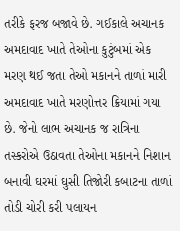તરીકે ફરજ બજાવે છે. ગઈકાલે અચાનક અમદાવાદ ખાતે તેઓના કુટુંબમાં એક મરણ થઈ જતા તેઓ મકાનને તાળાં મારી અમદાવાદ ખાતે મરણોત્તર ક્રિયામાં ગયા છે. જેનો લાભ અચાનક જ રાત્રિના તસ્કરોએ ઉઠાવતા તેઓના મકાનને નિશાન બનાવી ઘરમાં ઘુસી તિજોરી કબાટના તાળાં તોડી ચોરી કરી પલાયન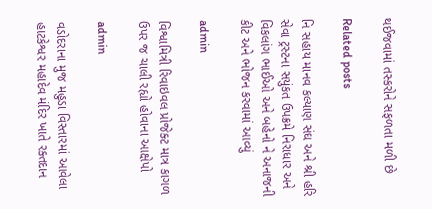થઈજવામાં તસ્કરોને સફળતા મળી છે

Related posts

નિ સહાય માનવ કલ્યાણ સંઘ અને શ્રી હરિ સેવા ટ્રસ્ટના સયુંકત ઉપક્રમે નિરાધાર અને વિકલાંગ ભાઈઓ અને બહેનો ને અનાજની કીટ અને ભોજન કરવામાં આવ્યું

admin

વિશ્વામિત્રી રિવાઇવલ પ્રોજેક્ટ માત્ર કાગળ ઉપર જ ચાલી રહ્યો હોવાના આક્ષેપો

admin

વડોદરાના મુજ મહુડા વિસ્તારમાં આવેલા હાટકેશ્વર મહાદેવ મંદિર ખાતે રક્તદાન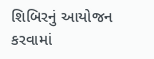શિબિરનું આયોજન કરવામાં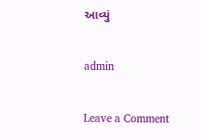આવ્યું

admin

Leave a Comment